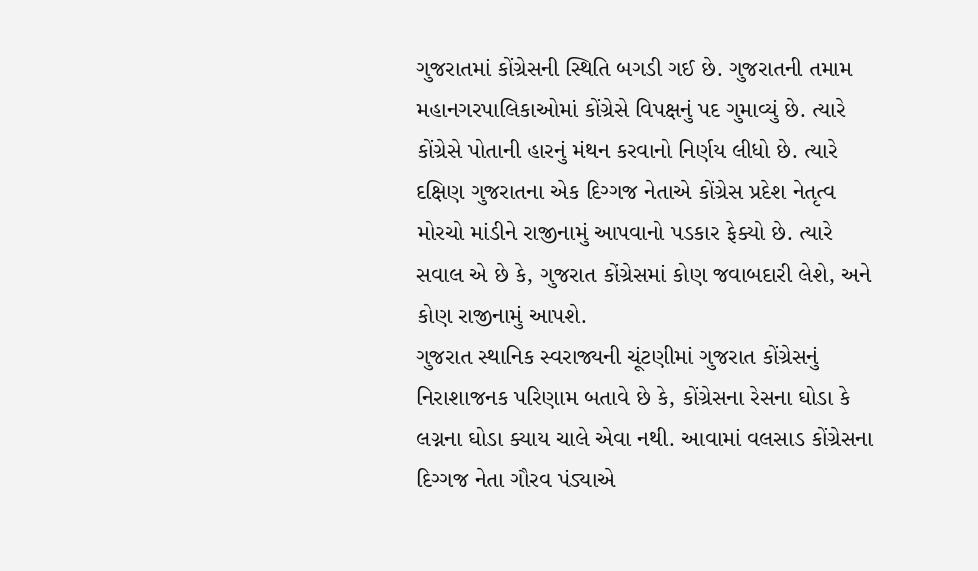ગુજરાતમાં કોંગ્રેસની સ્થિતિ બગડી ગઈ છે. ગુજરાતની તમામ મહાનગરપાલિકાઓમાં કોંગ્રેસે વિપક્ષનું પદ ગુમાવ્યું છે. ત્યારે કોંગ્રેસે પોતાની હારનું મંથન કરવાનો નિર્ણય લીધો છે. ત્યારે દક્ષિણ ગુજરાતના એક દિગ્ગજ નેતાએ કોંગ્રેસ પ્રદેશ નેતૃત્વ મોરચો માંડીને રાજીનામું આપવાનો પડકાર ફેક્યો છે. ત્યારે સવાલ એ છે કે, ગુજરાત કોંગ્રેસમાં કોણ જવાબદારી લેશે, અને કોણ રાજીનામું આપશે.
ગુજરાત સ્થાનિક સ્વરાજ્યની ચૂંટણીમાં ગુજરાત કોંગ્રેસનું નિરાશાજનક પરિણામ બતાવે છે કે, કોંગ્રેસના રેસના ઘોડા કે લગ્નના ઘોડા ક્યાય ચાલે એવા નથી. આવામાં વલસાડ કોંગ્રેસના દિગ્ગજ નેતા ગૌરવ પંડ્યાએ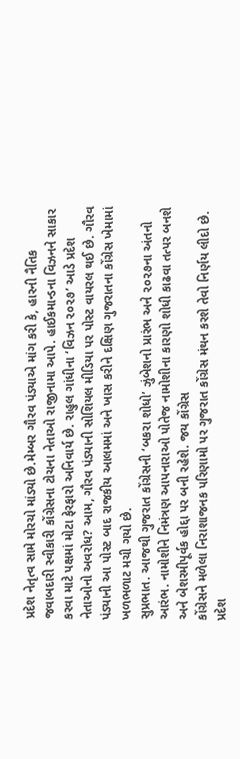પ્રદેશ નેતૃત્વ સામે મોરચો માંડ્યો છે.મેમ્બર ગૌરવ પંડ્યાએ માંગ કરી કે, હારની નૈતિક જવાબદારી સ્વીકારી કોંગ્રેસના ટોચના નેતાઓ રાજીનામા આપે. હાઈકમાન્ડના વિઝનને સાકાર કરવા માટે પક્ષમાં મોટા ફેરફારો અનિવાર્ય છે. રાહુલ ગાંધીના ‘વિઝન ૨૦૨૭’ આડે પ્રદેશ નેતાઓનો અવરોધ? આમ, ગૌરવ પંડ્યાની સોશિયલ મીડિયા પર પોસ્ટ વાયરલ થઈ છે. ગૌરવ પંડ્યાની આ પોસ્ટ બાદ રાજકીય આલમમાં અને ખાસ કરીને દક્ષિણ ગુજરાતના કોંગ્રેસ ખેમામાં ખળભળાટ મચી ગયો છે.
સુપ્રભાત. આજથી ગુજરાત કોંગ્રેસની ‘બકરા શોધો’ ઝુંબેશનો પ્રારંભ અને ૨૦૨૭ના અંતનો આરંભ. નામોશીને નિમંત્રણ આપનારાઓ પોતેજ નામોશીના કારણો શોધી કાઢવા તત્પર બનશે અને બેશરમીપૂર્વક હોદ્દા પર બની રહેશે. જય કોંગ્રેસ
કોંગ્રેસને મળેલા નિરાશાજનક પરિણામો પર ગુજરાત કોંગ્રેસ મંથન કરશે તેવો નિર્ણય લીદો છે. પ્રદેશ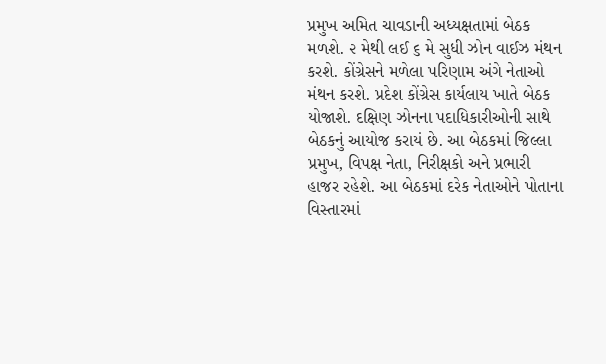પ્રમુખ અમિત ચાવડાની અધ્યક્ષતામાં બેઠક મળશે. ૨ મેથી લઈ ૬ મે સુધી ઝોન વાઈઝ મંથન કરશે. કોંગ્રેસને મળેલા પરિણામ અંગે નેતાઓ મંથન કરશે. પ્રદેશ કોંગ્રેસ કાર્યલાય ખાતે બેઠક યોજાશે. દક્ષિણ ઝોનના પદાધિકારીઓની સાથે બેઠકનું આયોજ કરાયં છે. આ બેઠકમાં જિલ્લા પ્રમુખ, વિપક્ષ નેતા, નિરીક્ષકો અને પ્રભારી હાજર રહેશે. આ બેઠકમાં દરેક નેતાઓને પોતાના વિસ્તારમાં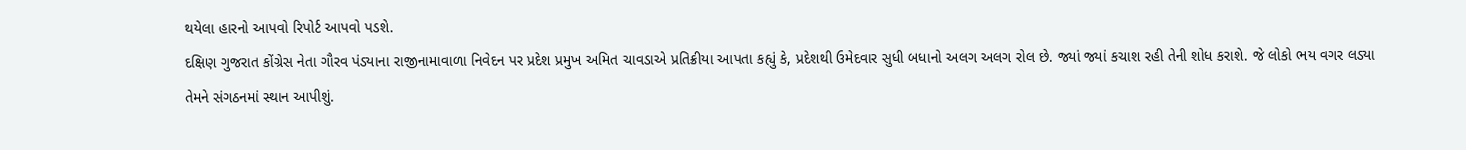થયેલા હારનો આપવો રિપોર્ટ આપવો પડશે.
દક્ષિણ ગુજરાત કોંગ્રેસ નેતા ગૌરવ પંડ્યાના રાજીનામાવાળા નિવેદન પર પ્રદેશ પ્રમુખ અમિત ચાવડાએ પ્રતિક્રીયા આપતા કહ્યું કે, પ્રદેશથી ઉમેદવાર સુધી બધાનો અલગ અલગ રોલ છે. જ્યાં જ્યાં કચાશ રહી તેની શોધ કરાશે. જે લોકો ભય વગર લડ્યા તેમને સંગઠનમાં સ્થાન આપીશું.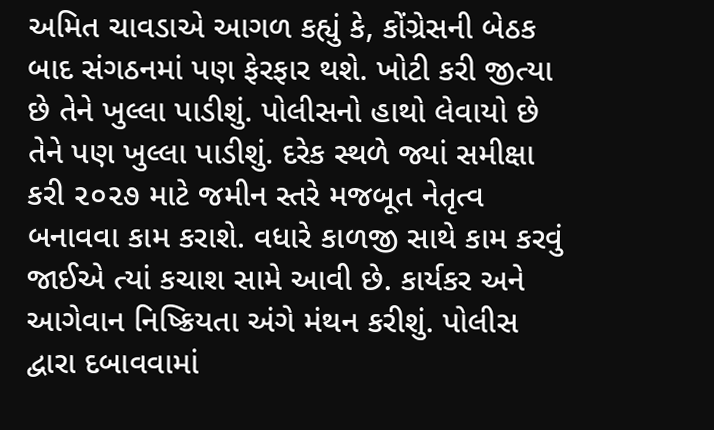અમિત ચાવડાએ આગળ કહ્યું કે, કોંગ્રેસની બેઠક બાદ સંગઠનમાં પણ ફેરફાર થશે. ખોટી કરી જીત્યા છે તેને ખુલ્લા પાડીશું. પોલીસનો હાથો લેવાયો છે તેને પણ ખુલ્લા પાડીશું. દરેક સ્થળે જ્યાં સમીક્ષા કરી ૨૦૨૭ માટે જમીન સ્તરે મજબૂત નેતૃત્વ બનાવવા કામ કરાશે. વધારે કાળજી સાથે કામ કરવું જાઈએ ત્યાં કચાશ સામે આવી છે. કાર્યકર અને આગેવાન નિષ્ક્રિયતા અંગે મંથન કરીશું. પોલીસ દ્વારા દબાવવામાં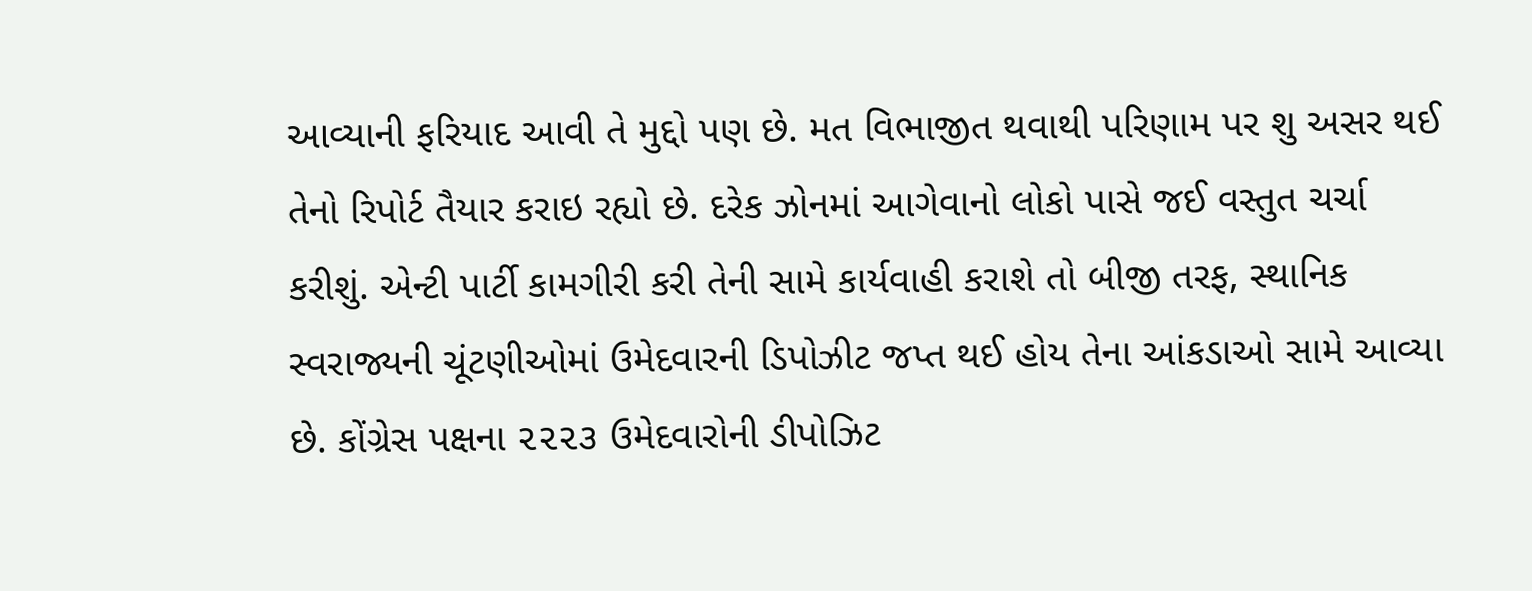આવ્યાની ફરિયાદ આવી તે મુદ્દો પણ છે. મત વિભાજીત થવાથી પરિણામ પર શુ અસર થઈ તેનો રિપોર્ટ તૈયાર કરાઇ રહ્યો છે. દરેક ઝોનમાં આગેવાનો લોકો પાસે જઈ વસ્તુત ચર્ચા કરીશું. એન્ટી પાર્ટી કામગીરી કરી તેની સામે કાર્યવાહી કરાશે તો બીજી તરફ, સ્થાનિક સ્વરાજ્યની ચૂંટણીઓમાં ઉમેદવારની ડિપોઝીટ જપ્ત થઈ હોય તેના આંકડાઓ સામે આવ્યા છે. કોંગ્રેસ પક્ષના ૨૨૨૩ ઉમેદવારોની ડીપોઝિટ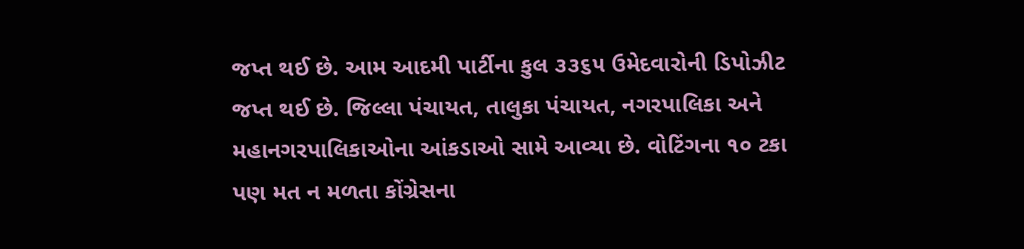જપ્ત થઈ છે. આમ આદમી પાર્ટીના કુલ ૩૩૬૫ ઉમેદવારોની ડિપોઝીટ જપ્ત થઈ છે. જિલ્લા પંચાયત, તાલુકા પંચાયત, નગરપાલિકા અને મહાનગરપાલિકાઓના આંકડાઓ સામે આવ્યા છે. વોટિંગના ૧૦ ટકા પણ મત ન મળતા કોંગ્રેસના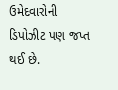ઉમેદવારોની ડિપોઝીટ પણ જપ્ત થઈ છે.